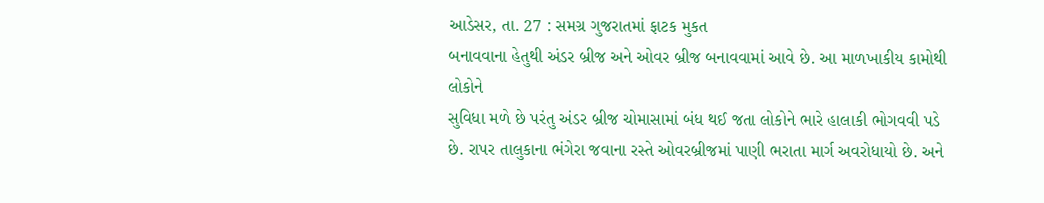આડેસર, તા. 27 : સમગ્ર ગુજરાતમાં ફાટક મુકત
બનાવવાના હેતુથી અંડર બ્રીજ અને ઓવર બ્રીજ બનાવવામાં આવે છે. આ માળખાકીય કામોથી લોકોને
સુવિધા મળે છે પરંતુ અંડર બ્રીજ ચોમાસામાં બંધ થઈ જતા લોકોને ભારે હાલાકી ભોગવવી પડે
છે. રાપર તાલુકાના ભંગેરા જવાના રસ્તે ઓવરબ્રીજમાં પાણી ભરાતા માર્ગ અવરોધાયો છે. અને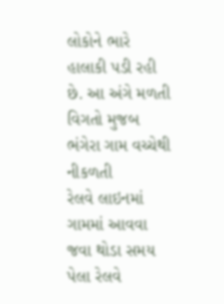લોકોને ભારે હાલાકી પડી રહી છે. આ અંગે મળતી વિગતો મુજબ ભંગેરા ગામ વચ્ચેથી નીકળતી
રેલવે લાઇનમાં ગામમાં આવવા જવા થોડા સમય પેલા રેલવે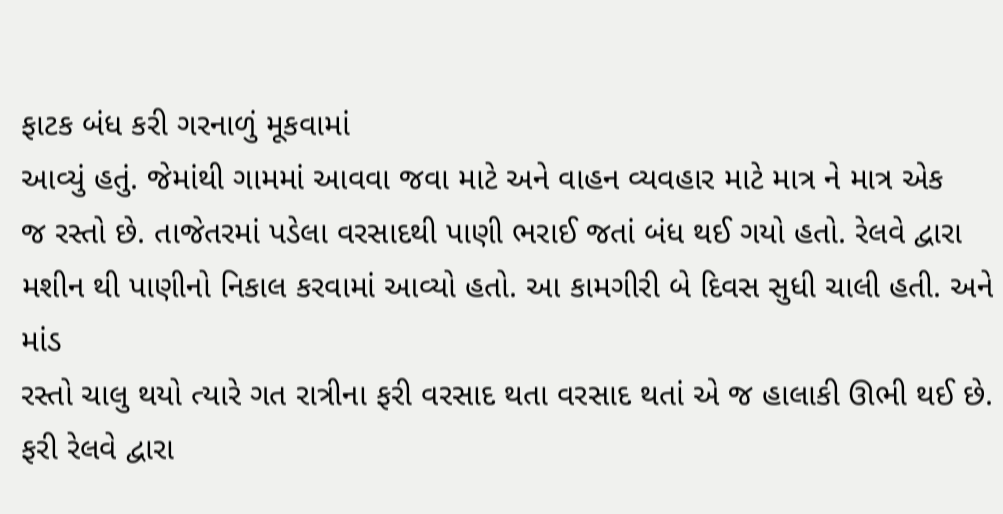ફાટક બંધ કરી ગરનાળું મૂકવામાં
આવ્યું હતું. જેમાંથી ગામમાં આવવા જવા માટે અને વાહન વ્યવહાર માટે માત્ર ને માત્ર એક
જ રસ્તો છે. તાજેતરમાં પડેલા વરસાદથી પાણી ભરાઈ જતાં બંધ થઈ ગયો હતો. રેલવે દ્વારા
મશીન થી પાણીનો નિકાલ કરવામાં આવ્યો હતો. આ કામગીરી બે દિવસ સુધી ચાલી હતી. અને માંડ
રસ્તો ચાલુ થયો ત્યારે ગત રાત્રીના ફરી વરસાદ થતા વરસાદ થતાં એ જ હાલાકી ઊભી થઈ છે.
ફરી રેલવે દ્વારા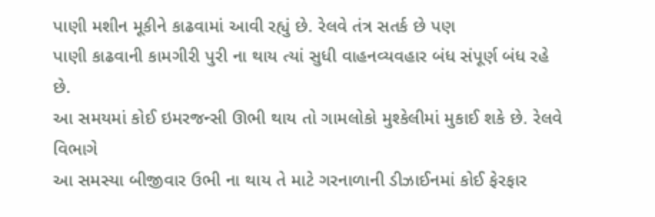પાણી મશીન મૂકીને કાઢવામાં આવી રહ્યું છે. રેલવે તંત્ર સતર્ક છે પણ
પાણી કાઢવાની કામગીરી પુરી ના થાય ત્યાં સુધી વાહનવ્યવહાર બંધ સંપૂર્ણ બંધ રહે છે.
આ સમયમાં કોઈ ઇમરજન્સી ઊભી થાય તો ગામલોકો મુશ્કેલીમાં મુકાઈ શકે છે. રેલવે વિભાગે
આ સમસ્યા બીજીવાર ઉભી ના થાય તે માટે ગરનાળાની ડીઝાઈનમાં કોઈ ફેરફાર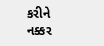કરીને નક્કર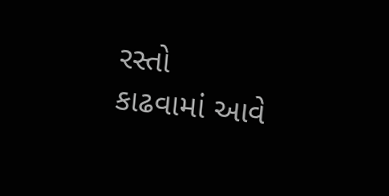રસ્તો
કાઢવામાં આવે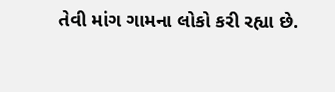તેવી માંગ ગામના લોકો કરી રહ્યા છે.